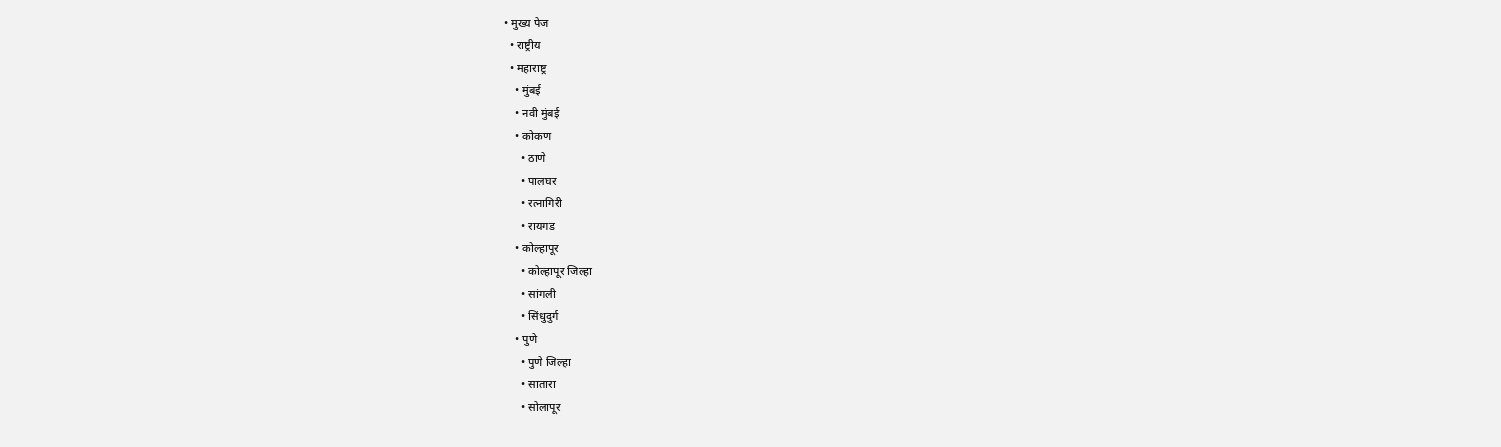• मुख्य पेज
  • राष्ट्रीय
  • महाराष्ट्र
    • मुंबई
    • नवी मुंबई
    • कोकण
      • ठाणे
      • पालघर
      • रत्नागिरी
      • रायगड
    • कोल्हापूर
      • कोल्हापूर जिल्हा
      • सांगली
      • सिंधुदुर्ग
    • पुणे
      • पुणे जिल्हा
      • सातारा
      • सोलापूर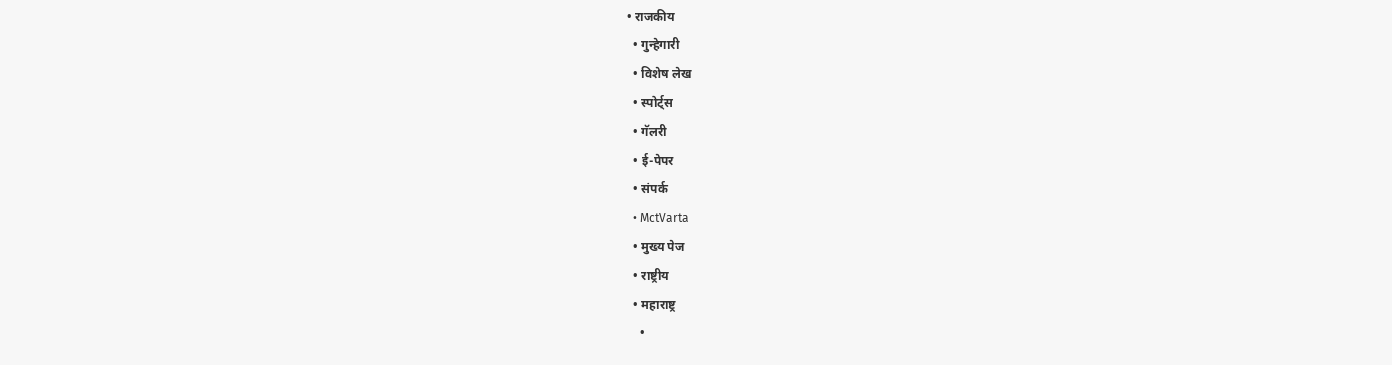• राजकीय
  • गुन्हेगारी
  • विशेष लेख
  • स्पोर्ट्स
  • गॅलरी
  • ई-पेपर
  • संपर्क
  • MctVarta
  • मुख्य पेज
  • राष्ट्रीय
  • महाराष्ट्र
    •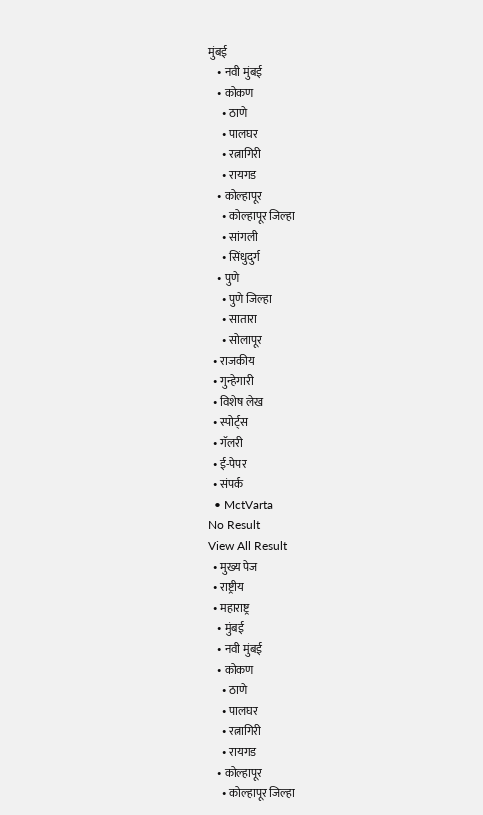मुंबई
    • नवी मुंबई
    • कोकण
      • ठाणे
      • पालघर
      • रत्नागिरी
      • रायगड
    • कोल्हापूर
      • कोल्हापूर जिल्हा
      • सांगली
      • सिंधुदुर्ग
    • पुणे
      • पुणे जिल्हा
      • सातारा
      • सोलापूर
  • राजकीय
  • गुन्हेगारी
  • विशेष लेख
  • स्पोर्ट्स
  • गॅलरी
  • ई-पेपर
  • संपर्क
  • MctVarta
No Result
View All Result
  • मुख्य पेज
  • राष्ट्रीय
  • महाराष्ट्र
    • मुंबई
    • नवी मुंबई
    • कोकण
      • ठाणे
      • पालघर
      • रत्नागिरी
      • रायगड
    • कोल्हापूर
      • कोल्हापूर जिल्हा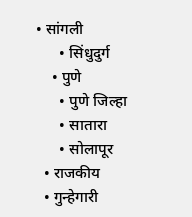• सांगली
      • सिंधुदुर्ग
    • पुणे
      • पुणे जिल्हा
      • सातारा
      • सोलापूर
  • राजकीय
  • गुन्हेगारी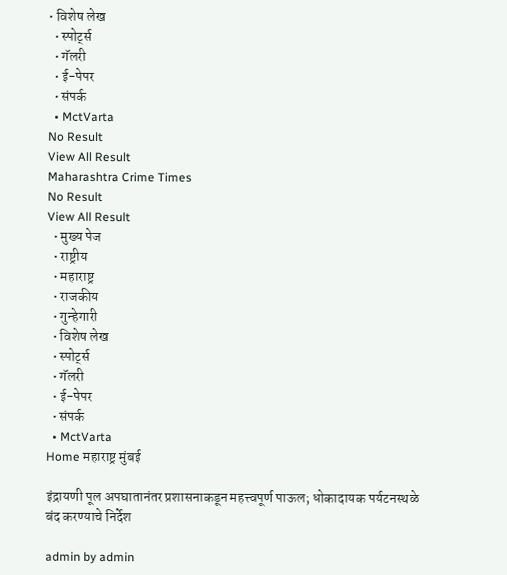• विशेष लेख
  • स्पोर्ट्स
  • गॅलरी
  • ई-पेपर
  • संपर्क
  • MctVarta
No Result
View All Result
Maharashtra Crime Times
No Result
View All Result
  • मुख्य पेज
  • राष्ट्रीय
  • महाराष्ट्र
  • राजकीय
  • गुन्हेगारी
  • विशेष लेख
  • स्पोर्ट्स
  • गॅलरी
  • ई-पेपर
  • संपर्क
  • MctVarta
Home महाराष्ट्र मुंबई

इंद्रायणी पूल अपघातानंतर प्रशासनाकडून महत्त्वपूर्ण पाऊल; धोकादायक पर्यटनस्थळे बंद करण्याचे निर्देश

admin by admin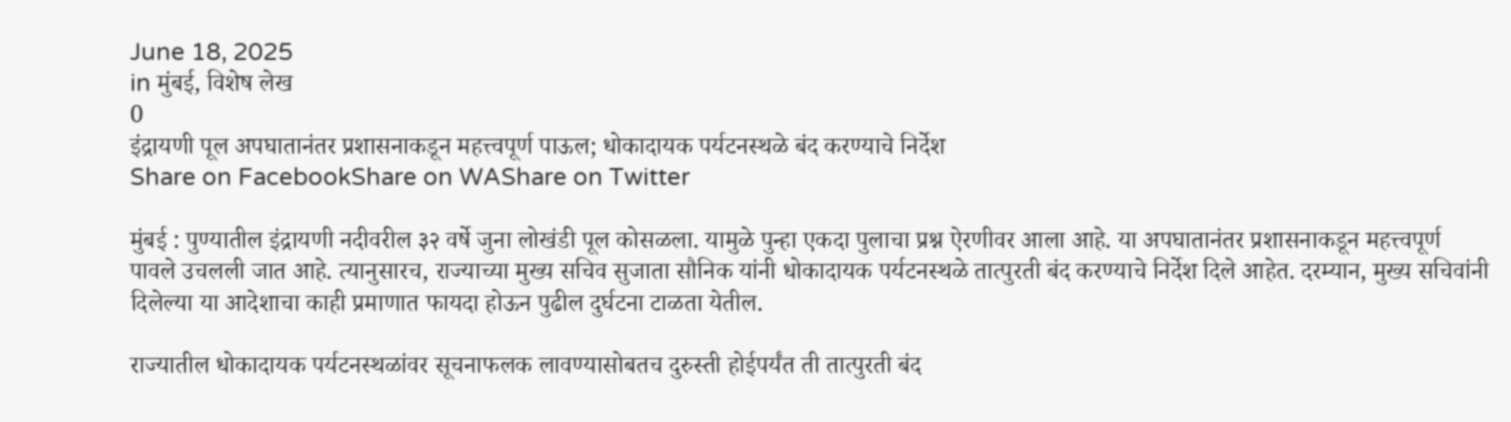June 18, 2025
in मुंबई, विशेष लेख
0
इंद्रायणी पूल अपघातानंतर प्रशासनाकडून महत्त्वपूर्ण पाऊल; धोकादायक पर्यटनस्थळे बंद करण्याचे निर्देश
Share on FacebookShare on WAShare on Twitter

मुंबई : पुण्यातील इंद्रायणी नदीवरील ३२ वर्षे जुना लोखंडी पूल कोसळला. यामुळे पुन्हा एकदा पुलाचा प्रश्न ऐरणीवर आला आहे. या अपघातानंतर प्रशासनाकडून महत्त्वपूर्ण पावले उचलली जात आहे. त्यानुसारच, राज्याच्या मुख्य सचिव सुजाता सौनिक यांनी धोकादायक पर्यटनस्थळे तात्पुरती बंद करण्याचे निर्देश दिले आहेत. दरम्यान, मुख्य सचिवांनी दिलेल्या या आदेशाचा काही प्रमाणात फायदा होऊन पुढील दुर्घटना टाळता येतील.

राज्यातील धोकादायक पर्यटनस्थळांवर सूचनाफलक लावण्यासोबतच दुरुस्ती होईपर्यंत ती तात्पुरती बंद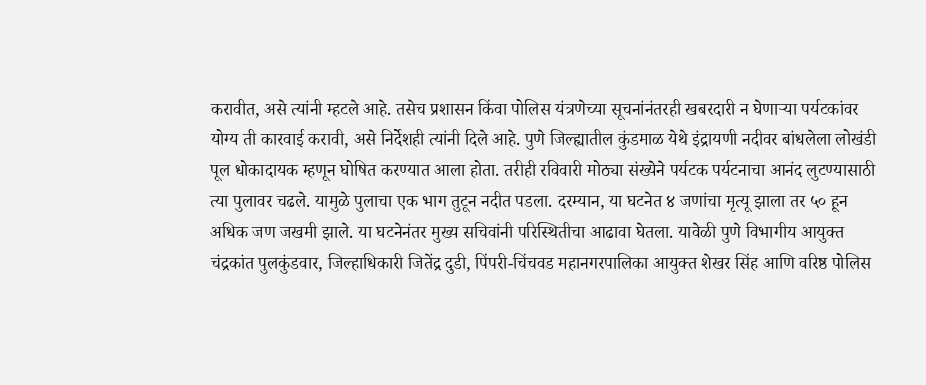करावीत, असे त्यांनी म्हटले आहे. तसेच प्रशासन किंवा पोलिस यंत्रणेच्या सूचनांनंतरही खबरदारी न घेणाऱ्या पर्यटकांवर योग्य ती कारवाई करावी, असे निर्देशही त्यांनी दिले आहे. पुणे जिल्ह्यातील कुंडमाळ येथे इंद्रायणी नदीवर बांधलेला लोखंडी पूल धोकादायक म्हणून घोषित करण्यात आला होता. तरीही रविवारी मोठ्या संख्येने पर्यटक पर्यटनाचा आनंद लुटण्यासाठी त्या पुलावर चढले. यामुळे पुलाचा एक भाग तुटून नदीत पडला. दरम्यान, या घटनेत ४ जणांचा मृत्यू झाला तर ५० हून अधिक जण जखमी झाले. या घटनेनंतर मुख्य सचिवांनी परिस्थितीचा आढावा घेतला. यावेळी पुणे विभागीय आयुक्त चंद्रकांत पुलकुंडवार, जिल्हाधिकारी जितेंद्र दुडी, पिंपरी-चिंचवड महानगरपालिका आयुक्त शेखर सिंह आणि वरिष्ठ पोलिस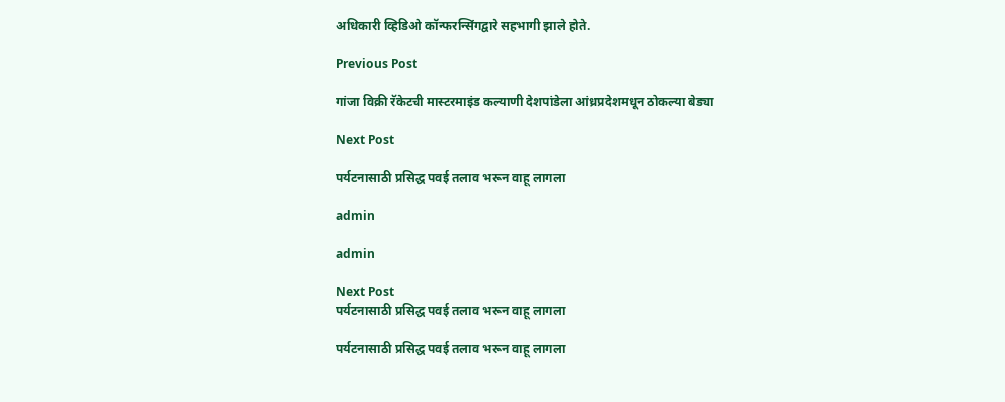अधिकारी व्हिडिओ कॉन्फरन्सिंगद्वारे सहभागी झाले होते.

Previous Post

गांजा विक्री रॅकेटची मास्टरमाइंड कल्याणी देशपांडेला आंध्रप्रदेशमधून ठोकल्या बेड्या

Next Post

पर्यटनासाठी प्रसिद्ध पवई तलाव भरून वाहू लागला

admin

admin

Next Post
पर्यटनासाठी प्रसिद्ध पवई तलाव भरून वाहू लागला

पर्यटनासाठी प्रसिद्ध पवई तलाव भरून वाहू लागला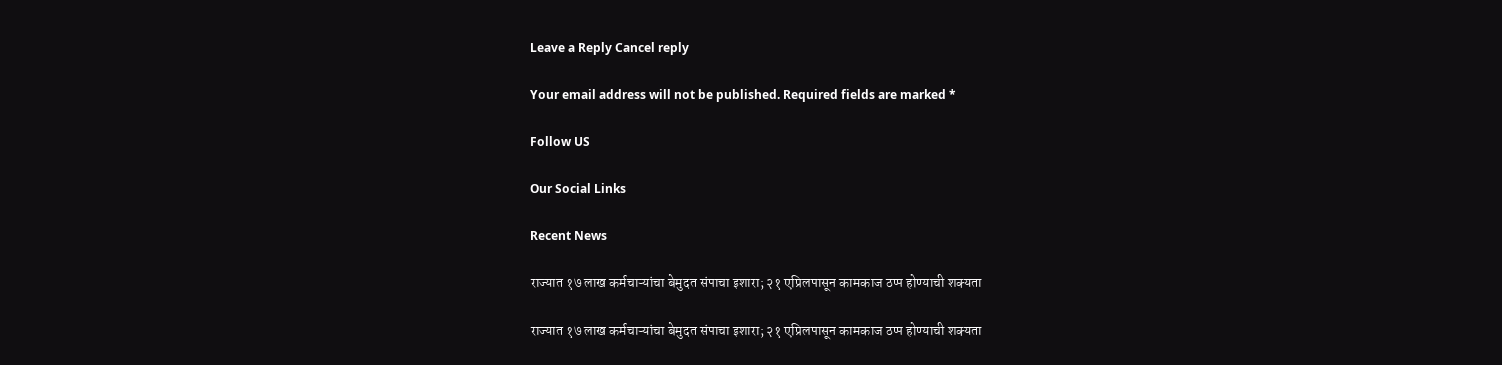Leave a Reply Cancel reply

Your email address will not be published. Required fields are marked *

Follow US

Our Social Links

Recent News

राज्यात १७ लाख कर्मचाऱ्यांचा बेमुदत संपाचा इशारा; २१ एप्रिलपासून कामकाज ठप्प होण्याची शक्यता

राज्यात १७ लाख कर्मचाऱ्यांचा बेमुदत संपाचा इशारा; २१ एप्रिलपासून कामकाज ठप्प होण्याची शक्यता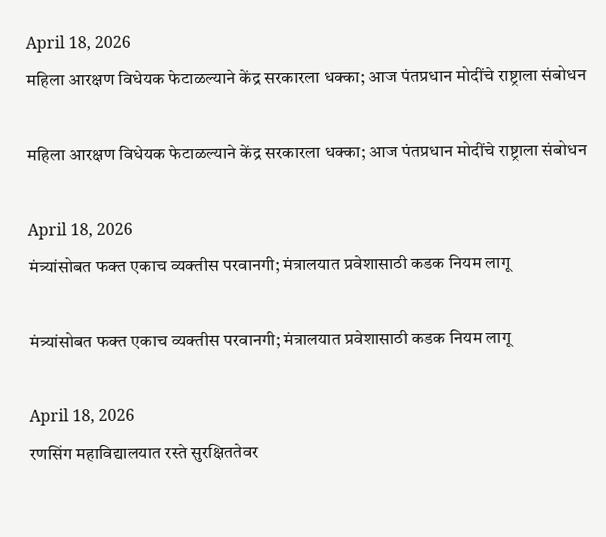April 18, 2026
महिला आरक्षण विधेयक फेटाळल्याने केंद्र सरकारला धक्का; आज पंतप्रधान मोदींचे राष्ट्राला संबोधन

महिला आरक्षण विधेयक फेटाळल्याने केंद्र सरकारला धक्का; आज पंतप्रधान मोदींचे राष्ट्राला संबोधन

April 18, 2026
मंत्र्यांसोबत फक्त एकाच व्यक्तीस परवानगी; मंत्रालयात प्रवेशासाठी कडक नियम लागू

मंत्र्यांसोबत फक्त एकाच व्यक्तीस परवानगी; मंत्रालयात प्रवेशासाठी कडक नियम लागू

April 18, 2026
रणसिंग महाविद्यालयात रस्ते सुरक्षिततेवर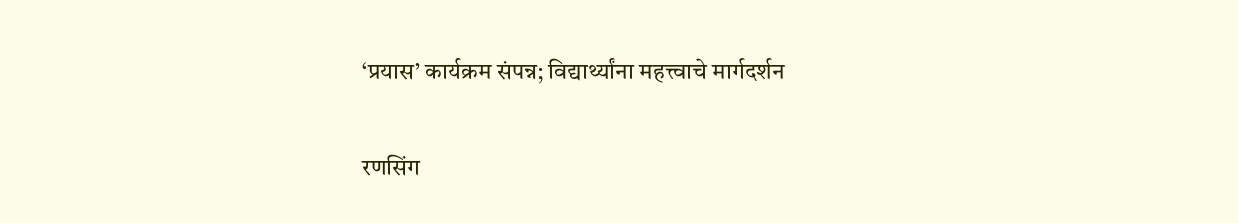‘प्रयास’ कार्यक्रम संपन्न; विद्यार्थ्यांना महत्त्वाचे मार्गदर्शन

रणसिंग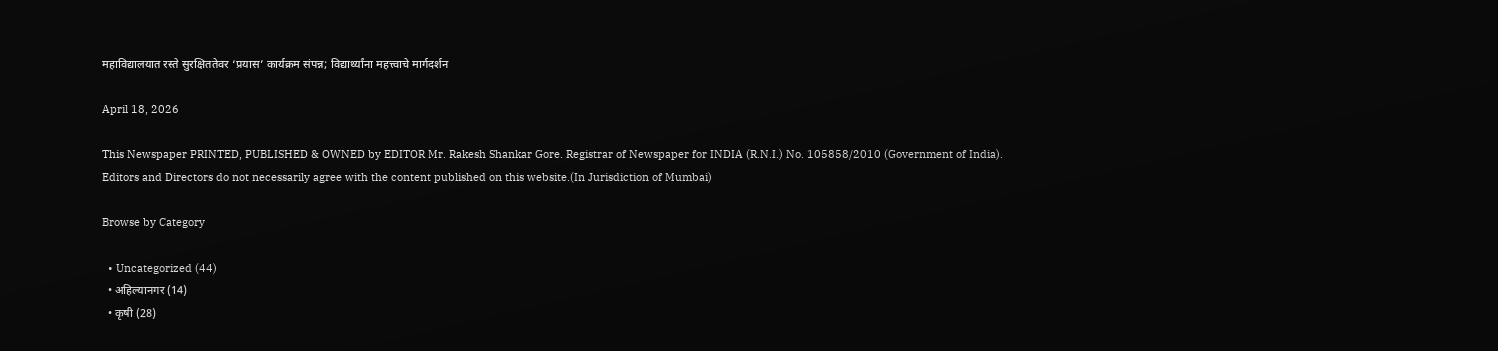महाविद्यालयात रस्ते सुरक्षिततेवर ‘प्रयास’ कार्यक्रम संपन्न; विद्यार्थ्यांना महत्त्वाचे मार्गदर्शन

April 18, 2026

This Newspaper PRINTED, PUBLISHED & OWNED by EDITOR Mr. Rakesh Shankar Gore. Registrar of Newspaper for INDIA (R.N.I.) No. 105858/2010 (Government of India). Editors and Directors do not necessarily agree with the content published on this website.(In Jurisdiction of Mumbai)

Browse by Category

  • Uncategorized (44)
  • अहिल्यानगर (14)
  • कृषी (28)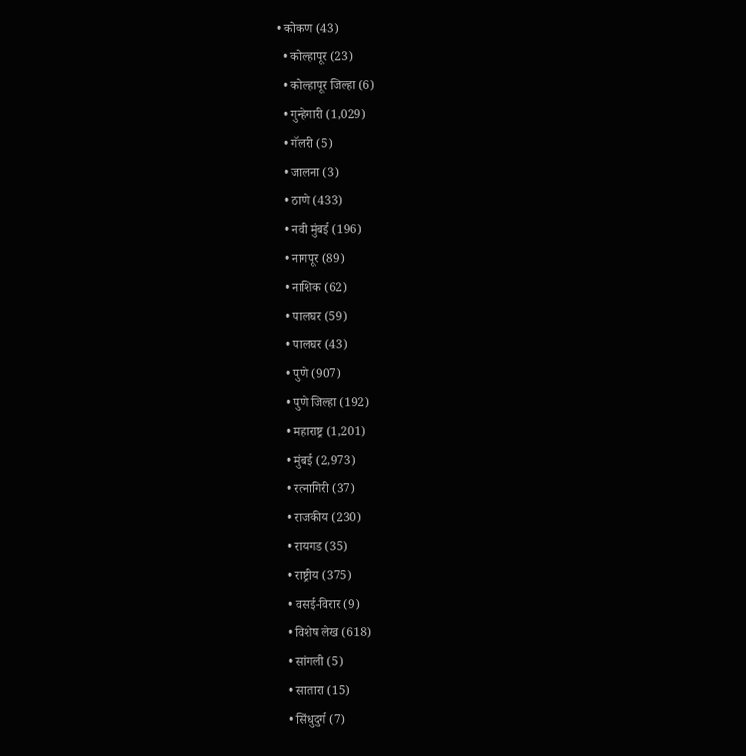• कोकण (43)
  • कोल्हापूर (23)
  • कोल्हापूर जिल्हा (6)
  • गुन्हेगारी (1,029)
  • गॅलरी (5)
  • जालना (3)
  • ठाणे (433)
  • नवी मुंबई (196)
  • नागपूर (89)
  • नाशिक (62)
  • पालघर (59)
  • पालघर (43)
  • पुणे (907)
  • पुणे जिल्हा (192)
  • महाराष्ट्र (1,201)
  • मुंबई (2,973)
  • रत्नागिरी (37)
  • राजकीय (230)
  • रायगड (35)
  • राष्ट्रीय (375)
  • वसई-विरार (9)
  • विशेष लेख (618)
  • सांगली (5)
  • सातारा (15)
  • सिंधुदुर्ग (7)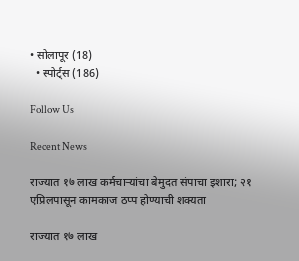• सोलापूर (18)
  • स्पोर्ट्स (186)

Follow Us

Recent News

राज्यात १७ लाख कर्मचाऱ्यांचा बेमुदत संपाचा इशारा; २१ एप्रिलपासून कामकाज ठप्प होण्याची शक्यता

राज्यात १७ लाख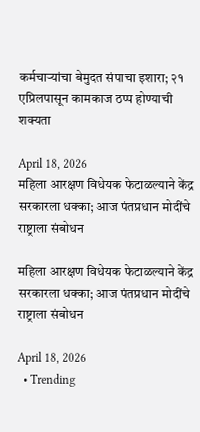कर्मचाऱ्यांचा बेमुदत संपाचा इशारा; २१ एप्रिलपासून कामकाज ठप्प होण्याची शक्यता

April 18, 2026
महिला आरक्षण विधेयक फेटाळल्याने केंद्र सरकारला धक्का; आज पंतप्रधान मोदींचे राष्ट्राला संबोधन

महिला आरक्षण विधेयक फेटाळल्याने केंद्र सरकारला धक्का; आज पंतप्रधान मोदींचे राष्ट्राला संबोधन

April 18, 2026
  • Trending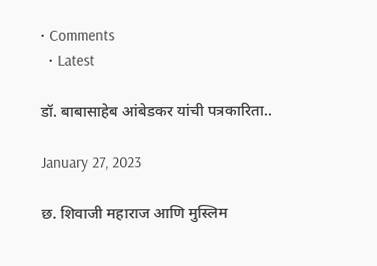• Comments
  • Latest

डॉ. बाबासाहेब आंबेडकर यांची पत्रकारिता..

January 27, 2023

छ. शिवाजी महाराज आणि मुस्लिम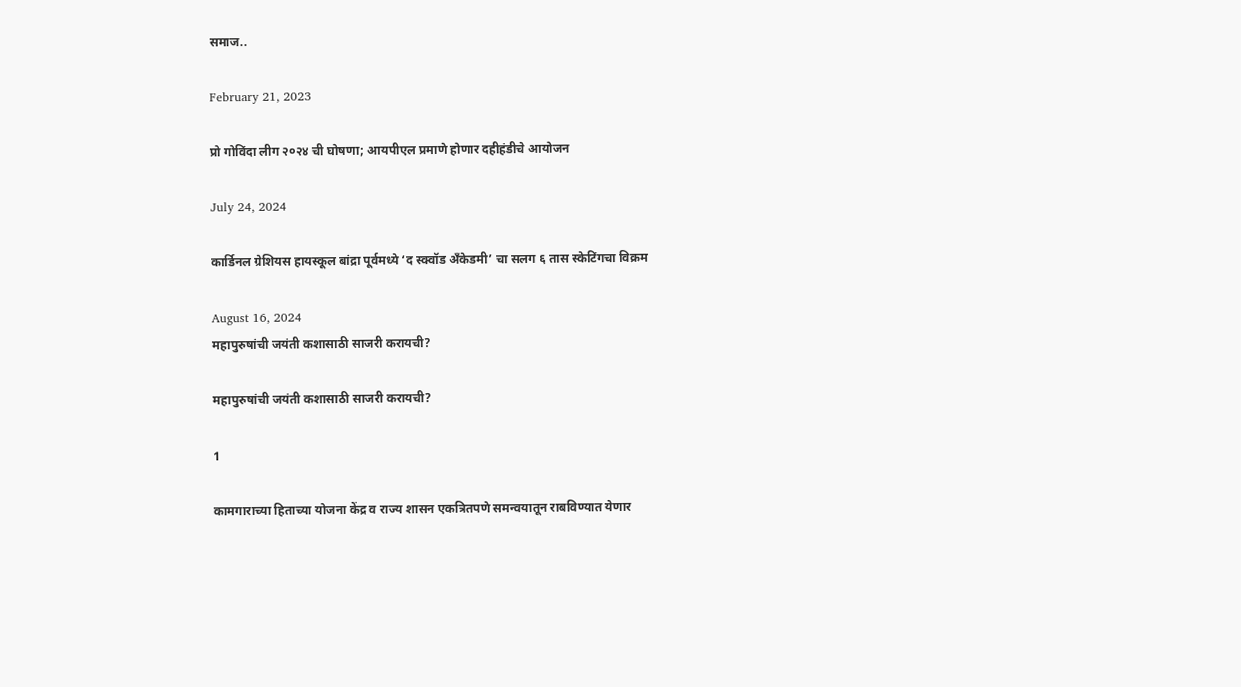समाज..

February 21, 2023

प्रो गोविंदा लीग २०२४ ची घोषणा; आयपीएल प्रमाणे होणार दहीहंडीचे आयोजन

July 24, 2024

कार्डिनल ग्रेशियस हायस्कूल बांद्रा पूर्वमध्ये ‘द स्क्वॉड अँकेडमी’ चा सलग ६ तास स्केटिंगचा विक्रम

August 16, 2024
महापुरुषांची जयंती कशासाठी साजरी करायची?

महापुरुषांची जयंती कशासाठी साजरी करायची?

1

कामगाराच्या हिताच्या योजना केंद्र व राज्य शासन एकत्रितपणे समन्वयातून राबविण्यात येणार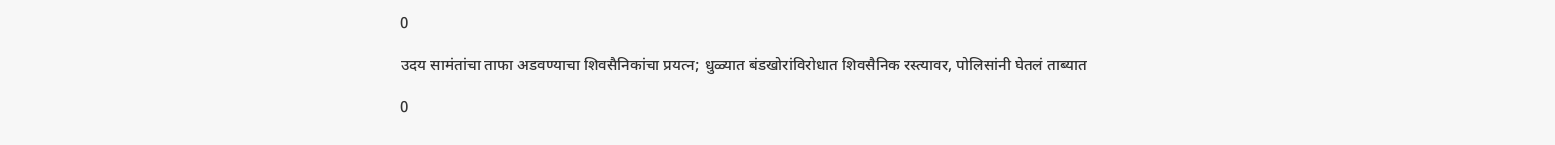0

उदय सामंतांचा ताफा अडवण्याचा शिवसैनिकांचा प्रयत्न; धुळ्यात बंडखोरांविरोधात शिवसैनिक रस्त्यावर, पोलिसांनी घेतलं ताब्यात

0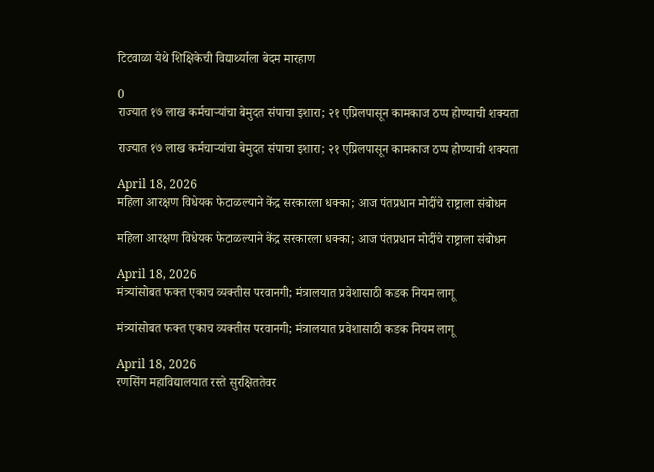टिटवाळा येथे शिक्षिकेची विद्यार्थ्याला बेदम मारहाण

0
राज्यात १७ लाख कर्मचाऱ्यांचा बेमुदत संपाचा इशारा; २१ एप्रिलपासून कामकाज ठप्प होण्याची शक्यता

राज्यात १७ लाख कर्मचाऱ्यांचा बेमुदत संपाचा इशारा; २१ एप्रिलपासून कामकाज ठप्प होण्याची शक्यता

April 18, 2026
महिला आरक्षण विधेयक फेटाळल्याने केंद्र सरकारला धक्का; आज पंतप्रधान मोदींचे राष्ट्राला संबोधन

महिला आरक्षण विधेयक फेटाळल्याने केंद्र सरकारला धक्का; आज पंतप्रधान मोदींचे राष्ट्राला संबोधन

April 18, 2026
मंत्र्यांसोबत फक्त एकाच व्यक्तीस परवानगी; मंत्रालयात प्रवेशासाठी कडक नियम लागू

मंत्र्यांसोबत फक्त एकाच व्यक्तीस परवानगी; मंत्रालयात प्रवेशासाठी कडक नियम लागू

April 18, 2026
रणसिंग महाविद्यालयात रस्ते सुरक्षिततेवर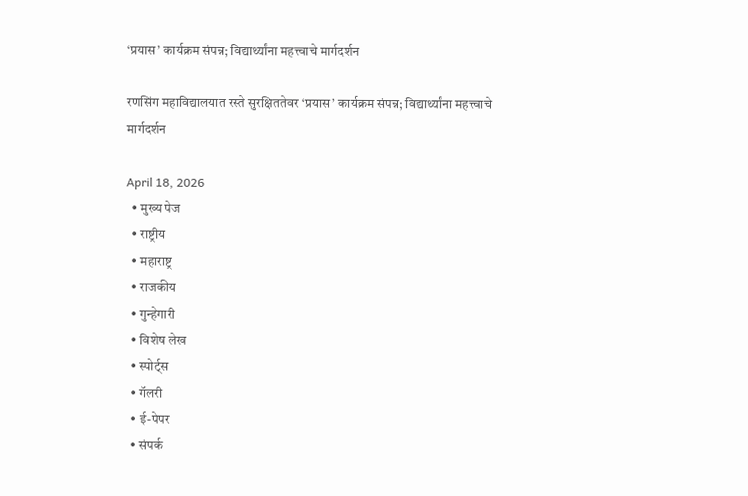‘प्रयास’ कार्यक्रम संपन्न; विद्यार्थ्यांना महत्त्वाचे मार्गदर्शन

रणसिंग महाविद्यालयात रस्ते सुरक्षिततेवर ‘प्रयास’ कार्यक्रम संपन्न; विद्यार्थ्यांना महत्त्वाचे मार्गदर्शन

April 18, 2026
  • मुख्य पेज
  • राष्ट्रीय
  • महाराष्ट्र
  • राजकीय
  • गुन्हेगारी
  • विशेष लेख
  • स्पोर्ट्स
  • गॅलरी
  • ई-पेपर
  • संपर्क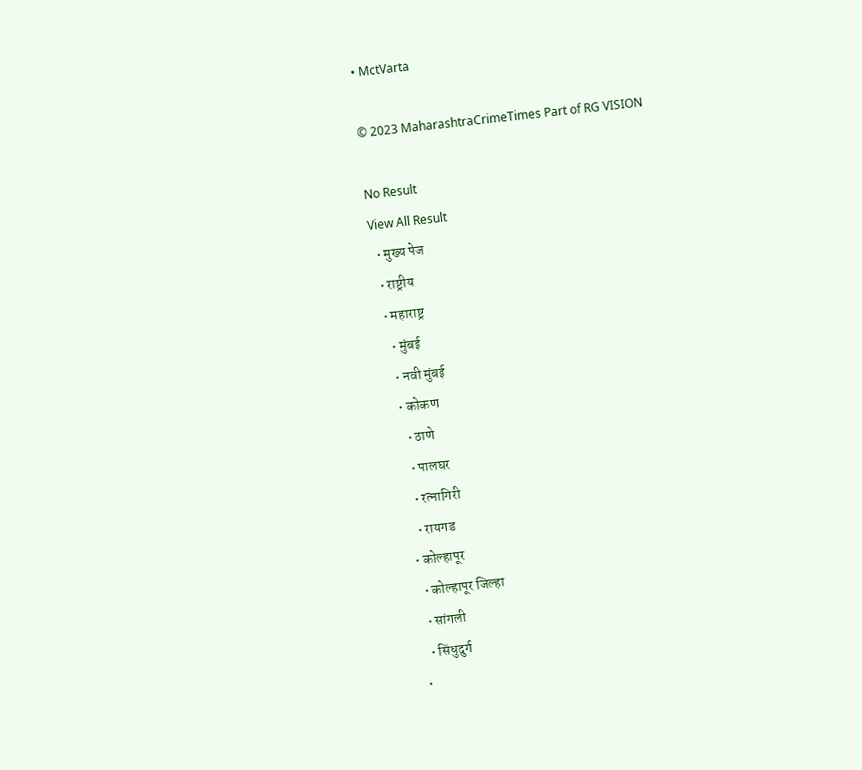• MctVarta

© 2023 MaharashtraCrimeTimes Part of RG VISION

No Result
View All Result
  • मुख्य पेज
  • राष्ट्रीय
  • महाराष्ट्र
    • मुंबई
    • नवी मुंबई
    • कोकण
      • ठाणे
      • पालघर
      • रत्नागिरी
      • रायगड
    • कोल्हापूर
      • कोल्हापूर जिल्हा
      • सांगली
      • सिंधुदुर्ग
    •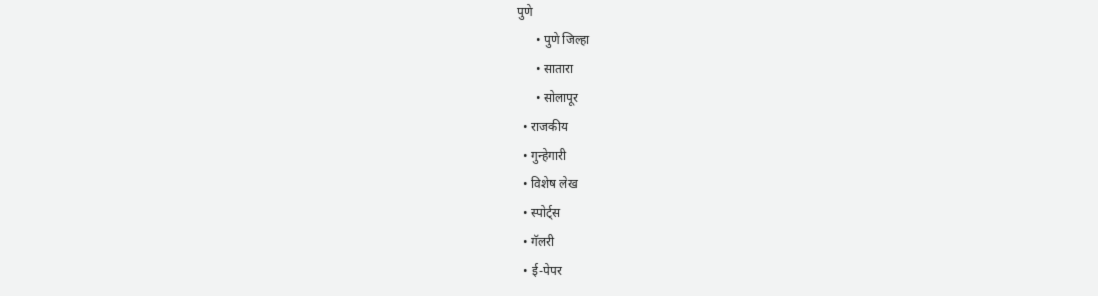पुणे
      • पुणे जिल्हा
      • सातारा
      • सोलापूर
  • राजकीय
  • गुन्हेगारी
  • विशेष लेख
  • स्पोर्ट्स
  • गॅलरी
  • ई-पेपर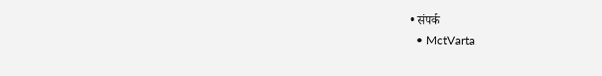• संपर्क
  • MctVarta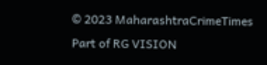© 2023 MaharashtraCrimeTimes Part of RG VISION